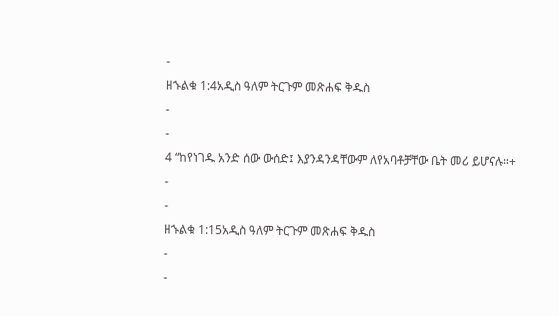-
ዘኁልቁ 1:4አዲስ ዓለም ትርጉም መጽሐፍ ቅዱስ
-
-
4 “ከየነገዱ አንድ ሰው ውሰድ፤ እያንዳንዳቸውም ለየአባቶቻቸው ቤት መሪ ይሆናሉ።+
-
-
ዘኁልቁ 1:15አዲስ ዓለም ትርጉም መጽሐፍ ቅዱስ
-
-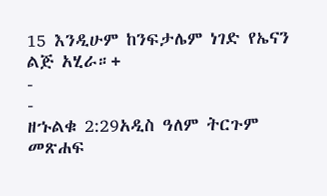15 እንዲሁም ከንፍታሌም ነገድ የኤናን ልጅ አሂራ።+
-
-
ዘኁልቁ 2:29አዲስ ዓለም ትርጉም መጽሐፍ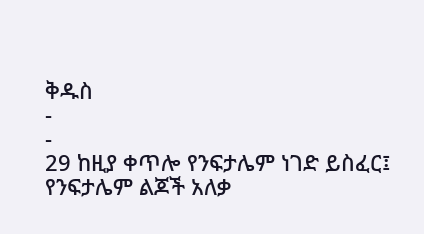ቅዱስ
-
-
29 ከዚያ ቀጥሎ የንፍታሌም ነገድ ይስፈር፤ የንፍታሌም ልጆች አለቃ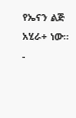የኤናን ልጅ አሂራ+ ነው።
-